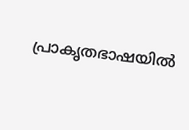പ്രാകൃതഭാഷയിൽ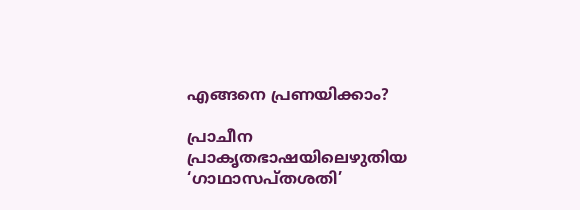എങ്ങനെ പ്രണയിക്കാം?

പ്രാചീന പ്രാകൃതഭാഷയിലെഴുതിയ ‘ഗാഥാസപ്തശതി’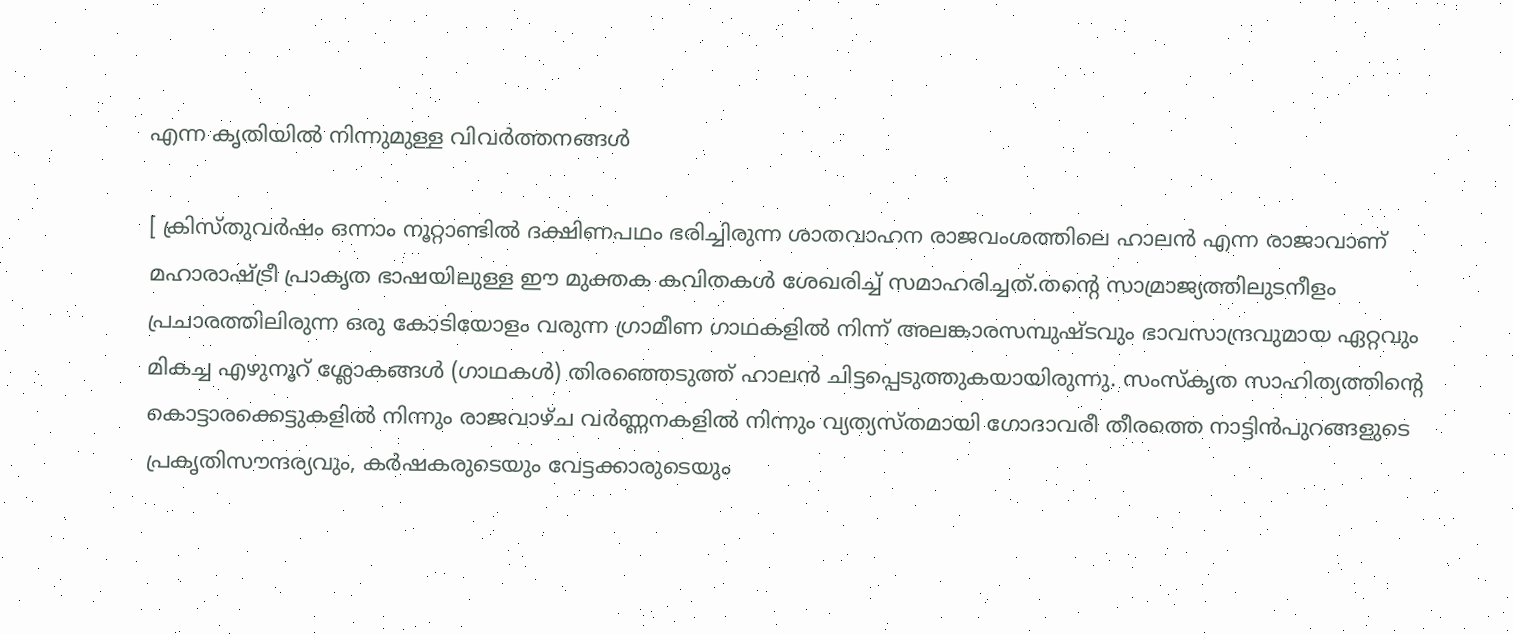എന്ന കൃതിയിൽ നിന്നുമുള്ള വിവർത്തനങ്ങൾ

[ ക്രിസ്തുവർഷം ഒന്നാം നൂറ്റാണ്ടിൽ ദക്ഷിണപഥം ഭരിച്ചിരുന്ന ശാതവാഹന രാജവംശത്തിലെ ഹാലൻ എന്ന രാജാവാണ് മഹാരാഷ്ട്രീ പ്രാകൃത ഭാഷയിലുള്ള ഈ മുക്തക കവിതകൾ ശേഖരിച്ച് സമാഹരിച്ചത്.തന്റെ സാമ്രാജ്യത്തിലുടനീളം പ്രചാരത്തിലിരുന്ന ഒരു കോടിയോളം വരുന്ന ഗ്രാമീണ ഗാഥകളിൽ നിന്ന് അലങ്കാരസമ്പുഷ്ടവും ഭാവസാന്ദ്രവുമായ ഏറ്റവും മികച്ച എഴുനൂറ് ശ്ലോകങ്ങൾ (ഗാഥകൾ) തിരഞ്ഞെടുത്ത് ഹാലൻ ചിട്ടപ്പെടുത്തുകയായിരുന്നു. സംസ്കൃത സാഹിത്യത്തിന്റെ കൊട്ടാരക്കെട്ടുകളിൽ നിന്നും രാജവാഴ്ച വർണ്ണനകളിൽ നിന്നും വ്യത്യസ്തമായി ഗോദാവരീ തീരത്തെ നാട്ടിൻപുറങ്ങളുടെ പ്രകൃതിസൗന്ദര്യവും, കർഷകരുടെയും വേട്ടക്കാരുടെയും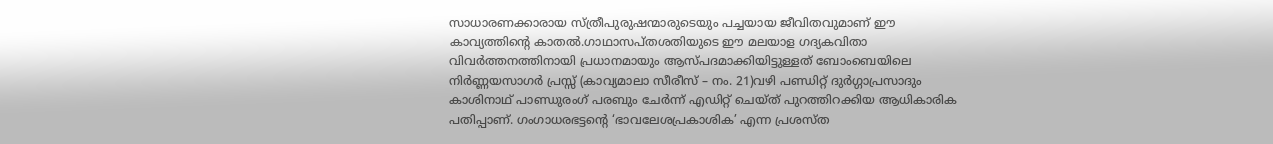സാധാരണക്കാരായ സ്ത്രീപുരുഷന്മാരുടെയും പച്ചയായ ജീവിതവുമാണ് ഈ കാവ്യത്തിന്റെ കാതൽ.ഗാഥാസപ്തശതിയുടെ ഈ മലയാള ഗദ്യകവിതാ വിവർത്തനത്തിനായി പ്രധാനമായും ആസ്പദമാക്കിയിട്ടുള്ളത് ബോംബെയിലെ നിർണ്ണയസാഗർ പ്രസ്സ് (കാവ്യമാലാ സീരീസ് – നം. 21)വഴി പണ്ഡിറ്റ് ദുർഗ്ഗാപ്രസാദും കാശിനാഥ് പാണ്ഡുരംഗ് പരബും ചേർന്ന് എഡിറ്റ് ചെയ്ത് പുറത്തിറക്കിയ ആധികാരിക പതിപ്പാണ്. ഗംഗാധരഭട്ടന്റെ ‘ഭാവലേശപ്രകാശിക’ എന്ന പ്രശസ്ത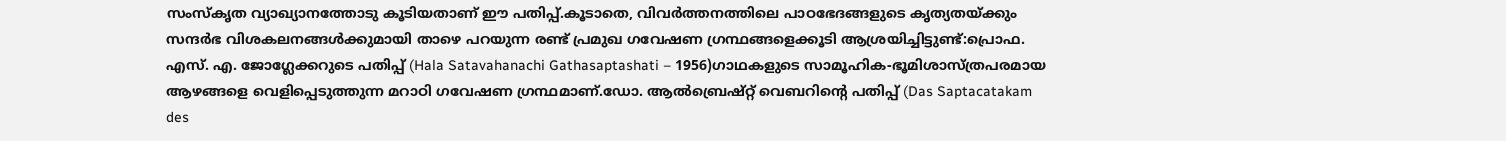സംസ്കൃത വ്യാഖ്യാനത്തോടു കൂടിയതാണ് ഈ പതിപ്പ്.കൂടാതെ, വിവർത്തനത്തിലെ പാഠഭേദങ്ങളുടെ കൃത്യതയ്ക്കും സന്ദർഭ വിശകലനങ്ങൾക്കുമായി താഴെ പറയുന്ന രണ്ട് പ്രമുഖ ഗവേഷണ ഗ്രന്ഥങ്ങളെക്കൂടി ആശ്രയിച്ചിട്ടുണ്ട്:പ്രൊഫ. എസ്. എ. ജോഗ്ലേക്കറുടെ പതിപ്പ് (Hala Satavahanachi Gathasaptashati – 1956)ഗാഥകളുടെ സാമൂഹിക-ഭൂമിശാസ്ത്രപരമായ ആഴങ്ങളെ വെളിപ്പെടുത്തുന്ന മറാഠി ഗവേഷണ ഗ്രന്ഥമാണ്.ഡോ. ആൽബ്രെഷ്റ്റ് വെബറിന്റെ പതിപ്പ് (Das Saptacatakam des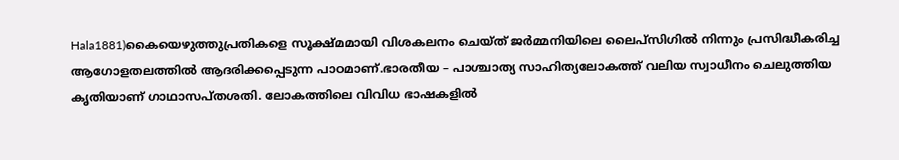Hala1881)കൈയെഴുത്തുപ്രതികളെ സൂക്ഷ്മമായി വിശകലനം ചെയ്ത് ജർമ്മനിയിലെ ലൈപ്സിഗിൽ നിന്നും പ്രസിദ്ധീകരിച്ച ആഗോളതലത്തിൽ ആദരിക്കപ്പെടുന്ന പാഠമാണ്.ഭാരതീയ – പാശ്ചാത്യ സാഹിത്യലോകത്ത് വലിയ സ്വാധീനം ചെലുത്തിയ കൃതിയാണ് ഗാഥാസപ്തശതി. ലോകത്തിലെ വിവിധ ഭാഷകളിൽ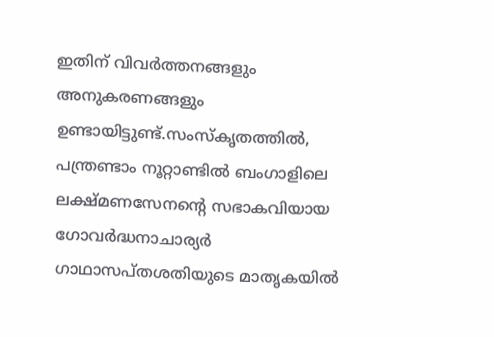ഇതിന് വിവർത്തനങ്ങളും അനുകരണങ്ങളും ഉണ്ടായിട്ടുണ്ട്.സംസ്കൃതത്തിൽ, പന്ത്രണ്ടാം നൂറ്റാണ്ടിൽ ബംഗാളിലെ ലക്ഷ്മണസേനന്റെ സഭാകവിയായ ഗോവർദ്ധനാചാര്യർ ഗാഥാസപ്തശതിയുടെ മാതൃകയിൽ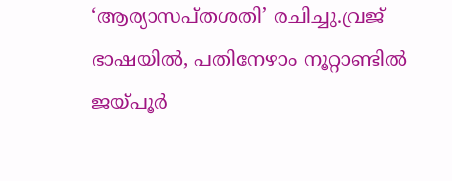‘ആര്യാസപ്തശതി’ രചിച്ചു.വ്രജ് ഭാഷയിൽ, പതിനേഴാം നൂറ്റാണ്ടിൽ ജയ്‌പൂർ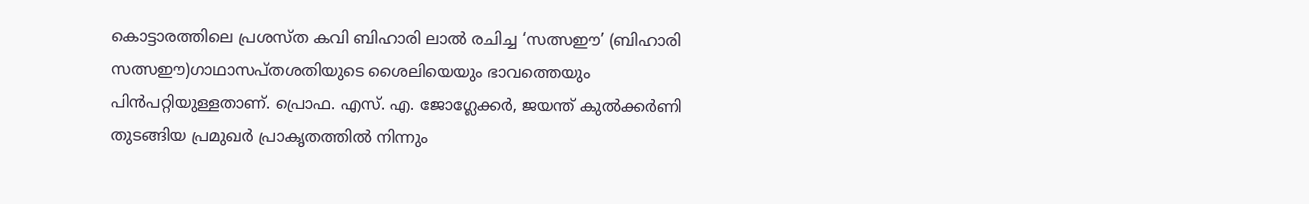കൊട്ടാരത്തിലെ പ്രശസ്ത കവി ബിഹാരി ലാൽ രചിച്ച ‘സത്സഈ’ (ബിഹാരി സത്സഈ)ഗാഥാസപ്തശതിയുടെ ശൈലിയെയും ഭാവത്തെയും പിൻപറ്റിയുള്ളതാണ്. പ്രൊഫ. എസ്. എ. ജോഗ്ലേക്കർ, ജയന്ത് കുൽക്കർണി തുടങ്ങിയ പ്രമുഖർ പ്രാകൃതത്തിൽ നിന്നും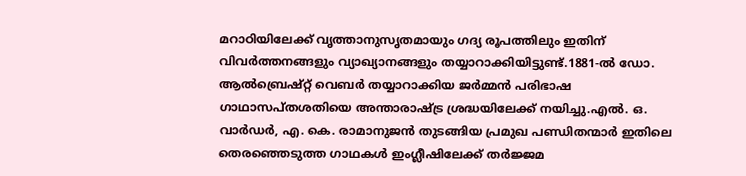മറാഠിയിലേക്ക് വൃത്താനുസൃതമായും ഗദ്യ രൂപത്തിലും ഇതിന് വിവർത്തനങ്ങളും വ്യാഖ്യാനങ്ങളും തയ്യാറാക്കിയിട്ടുണ്ട്.1881-ൽ ഡോ. ആൽബ്രെഷ്റ്റ് വെബർ തയ്യാറാക്കിയ ജർമ്മൻ പരിഭാഷ ഗാഥാസപ്തശതിയെ അന്താരാഷ്ട്ര ശ്രദ്ധയിലേക്ക് നയിച്ചു.എൽ. ഒ. വാർഡർ, എ. കെ. രാമാനുജൻ തുടങ്ങിയ പ്രമുഖ പണ്ഡിതന്മാർ ഇതിലെ തെരഞ്ഞെടുത്ത ഗാഥകൾ ഇംഗ്ലീഷിലേക്ക് തർജ്ജമ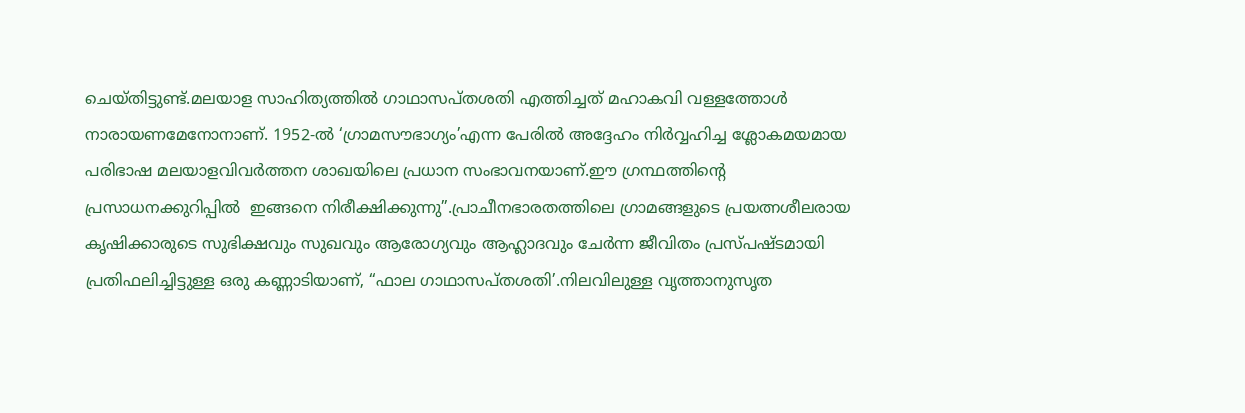ചെയ്തിട്ടുണ്ട്.മലയാള സാഹിത്യത്തിൽ ഗാഥാസപ്തശതി എത്തിച്ചത് മഹാകവി വള്ളത്തോൾ നാരായണമേനോനാണ്. 1952-ൽ ‘ഗ്രാമസൗഭാഗ്യം’എന്ന പേരിൽ അദ്ദേഹം നിർവ്വഹിച്ച ശ്ലോകമയമായ പരിഭാഷ മലയാളവിവർത്തന ശാഖയിലെ പ്രധാന സംഭാവനയാണ്.ഈ ഗ്രന്ഥത്തിൻ്റെ പ്രസാധനക്കുറിപ്പിൽ  ഇങ്ങനെ നിരീക്ഷിക്കുന്നു”.പ്രാചീനഭാരതത്തിലെ ഗ്രാമങ്ങളുടെ പ്രയത്നശീലരായ കൃഷിക്കാരുടെ സുഭിക്ഷവും സുഖവും ആരോഗ്യവും ആഹ്ലാദവും ചേർന്ന ജീവിതം പ്രസ്പഷ്ടമായി പ്രതിഫലിച്ചിട്ടുള്ള ഒരു കണ്ണാടിയാണ്, “ഫാല ഗാഥാസപ്തശതി’.നിലവിലുള്ള വൃത്താനുസൃത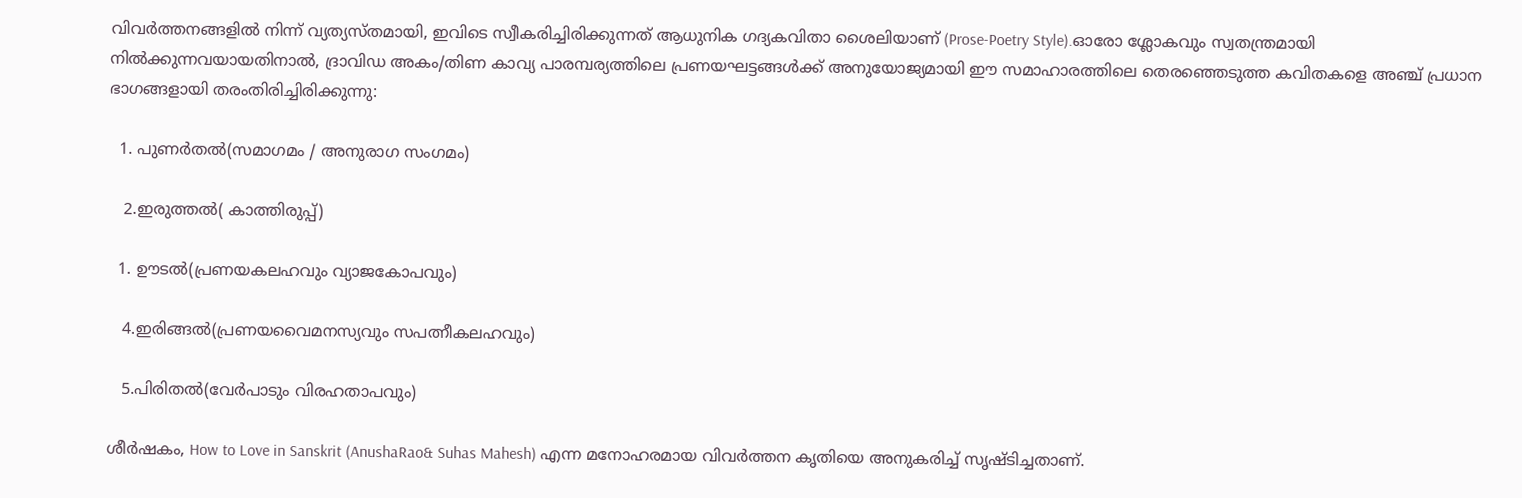വിവർത്തനങ്ങളിൽ നിന്ന് വ്യത്യസ്തമായി, ഇവിടെ സ്വീകരിച്ചിരിക്കുന്നത് ആധുനിക ഗദ്യകവിതാ ശൈലിയാണ് (Prose-Poetry Style).ഓരോ ശ്ലോകവും സ്വതന്ത്രമായി നിൽക്കുന്നവയായതിനാൽ, ദ്രാവിഡ അകം/തിണ കാവ്യ പാരമ്പര്യത്തിലെ പ്രണയഘട്ടങ്ങൾക്ക് അനുയോജ്യമായി ഈ സമാഹാരത്തിലെ തെരഞ്ഞെടുത്ത കവിതകളെ അഞ്ച് പ്രധാന ഭാഗങ്ങളായി തരംതിരിച്ചിരിക്കുന്നു:

  1. പുണർതൽ(സമാഗമം / അനുരാഗ സംഗമം)

   2.ഇരുത്തൽ( കാത്തിരുപ്പ്)

  1. ഊടൽ(പ്രണയകലഹവും വ്യാജകോപവും)

   4.ഇരിങ്ങൽ(പ്രണയവൈമനസ്യവും സപത്നീകലഹവും)

   5.പിരിതൽ(വേർപാടും വിരഹതാപവും)

ശീർഷകം, How to Love in Sanskrit (AnushaRao& Suhas Mahesh) എന്ന മനോഹരമായ വിവർത്തന കൃതിയെ അനുകരിച്ച് സൃഷ്ടിച്ചതാണ്.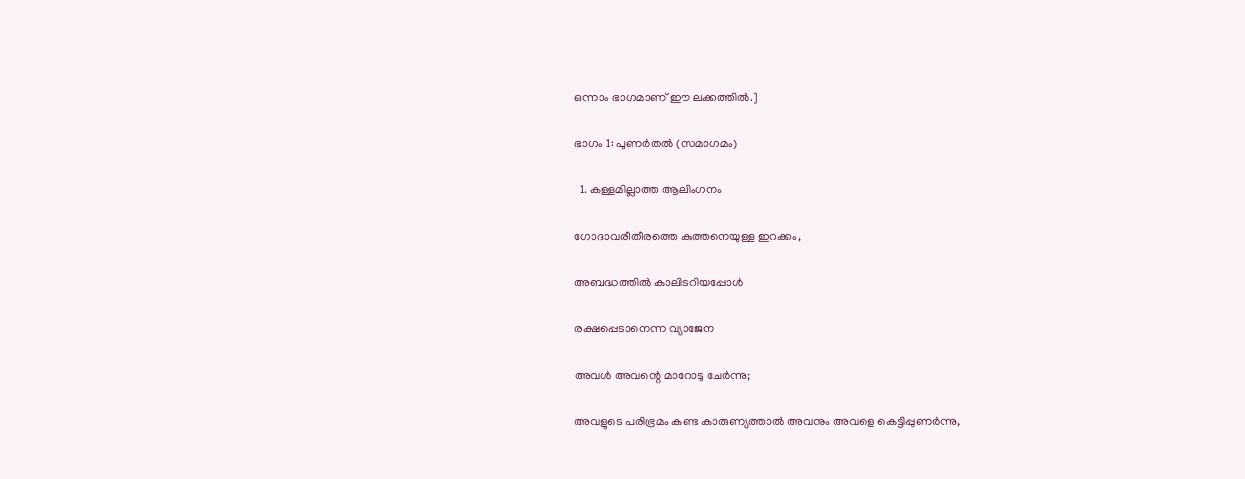ഒന്നാം ഭാഗമാണ് ഈ ലക്കത്തിൽ.]

ഭാഗം 1: പുണർതൽ (സമാഗമം)

  1. കള്ളമില്ലാത്ത ആലിംഗനം

ഗോദാവരീതീരത്തെ കുത്തനെയുള്ള ഇറക്കം,

അബദ്ധത്തിൽ കാലിടറിയപ്പോൾ

രക്ഷപ്പെടാനെന്ന വ്യാജേന

അവൾ അവന്റെ മാറോടു ചേർന്നു;

അവളുടെ പരിഭ്രമം കണ്ട കാരുണ്യത്താൽ അവനും അവളെ കെട്ടിപ്പുണർന്നു,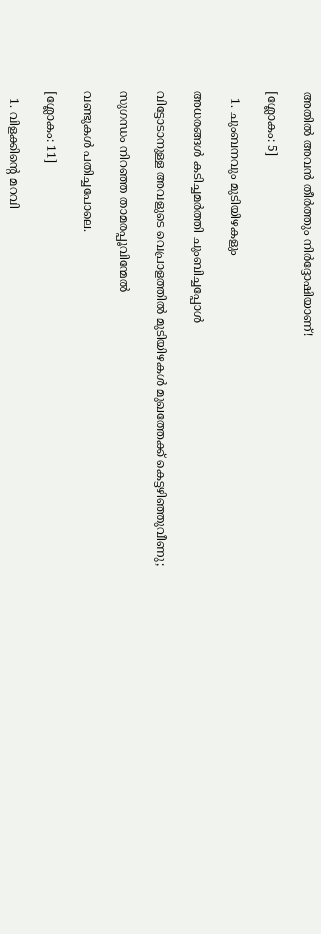അതിൽ അവൻ തീർത്തും നിർദ്ദോഷിയാണ്!

[ശ്ലോകം: 5]

  1. ചുംബനവും മുടിയിഴകളും

അധരങ്ങൾ കടിച്ചമർത്തി ചുംബിച്ചപ്പോൾ

വിട്ടോടാനുള്ള അവളുടെ വെപ്രാളത്തിൽ മുടിയിഴകൾ മുഖത്തേക്ക് കെട്ടഴിഞ്ഞുവീണു;

സുഗന്ധം നിറഞ്ഞ താമരപ്പൂവിന്മേൽ

വണ്ടുകൾ പതിച്ചപോലെ.

[ശ്ലോകം: 11]

  1. വിളക്കിന്റെ മറവി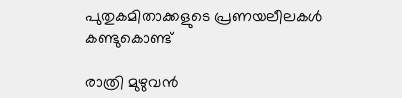പുതുകമിതാക്കളുടെ പ്രണയലീലകൾ കണ്ടുകൊണ്ട്

രാത്രി മുഴുവൻ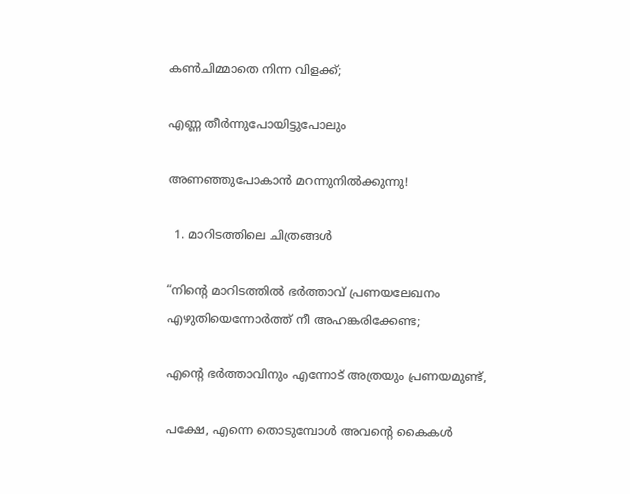കൺചിമ്മാതെ നിന്ന വിളക്ക്;

എണ്ണ തീർന്നുപോയിട്ടുപോലും

അണഞ്ഞുപോകാൻ മറന്നുനിൽക്കുന്നു!

  1. മാറിടത്തിലെ ചിത്രങ്ങൾ

“നിന്റെ മാറിടത്തിൽ ഭർത്താവ് പ്രണയലേഖനം എഴുതിയെന്നോർത്ത് നീ അഹങ്കരിക്കേണ്ട;

എന്റെ ഭർത്താവിനും എന്നോട് അത്രയും പ്രണയമുണ്ട്,

പക്ഷേ, എന്നെ തൊടുമ്പോൾ അവന്റെ കൈകൾ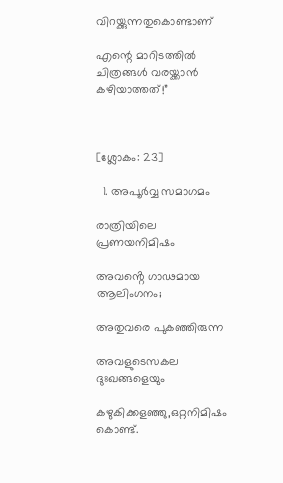വിറയ്ക്കുന്നതുകൊണ്ടാണ്

എന്റെ മാറിടത്തിൽ ചിത്രങ്ങൾ വരയ്ക്കാൻ കഴിയാത്തത്!”



[ശ്ലോകം: 23]

  1. അപൂർവ്വ സമാഗമം

രാത്രിയിലെ പ്രണയനിമിഷം

അവൻ്റെ ഗാഢമായ ആലിംഗനം;

അതുവരെ പുകഞ്ഞിരുന്ന

അവളുടെസകല ദുഃഖങ്ങളെയും

കഴുകിക്കളഞ്ഞു,ഒറ്റനിമിഷം കൊണ്ട്.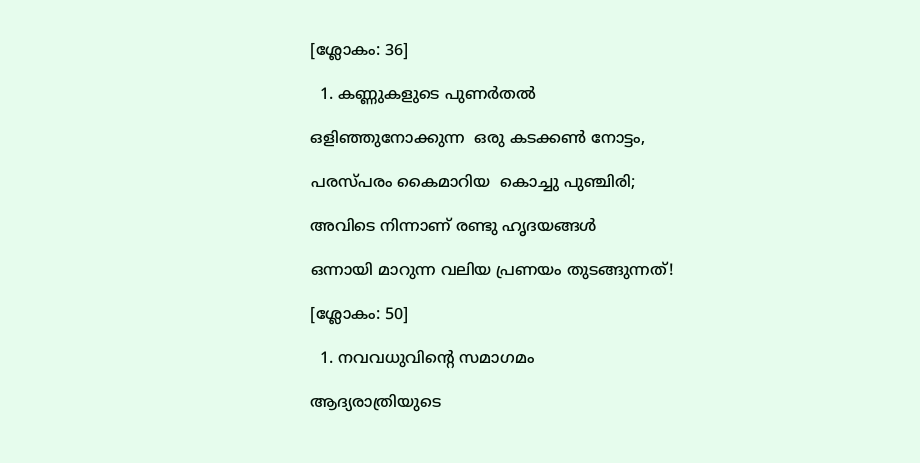[ശ്ലോകം: 36]

  1. കണ്ണുകളുടെ പുണർതൽ

ഒളിഞ്ഞുനോക്കുന്ന  ഒരു കടക്കൺ നോട്ടം,

പരസ്പരം കൈമാറിയ  കൊച്ചു പുഞ്ചിരി;

അവിടെ നിന്നാണ് രണ്ടു ഹൃദയങ്ങൾ

ഒന്നായി മാറുന്ന വലിയ പ്രണയം തുടങ്ങുന്നത്!

[ശ്ലോകം: 50]

  1. നവവധുവിന്റെ സമാഗമം

ആദ്യരാത്രിയുടെ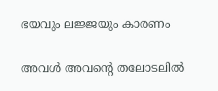ഭയവും ലജ്ജയും കാരണം

അവൾ അവന്റെ തലോടലിൽ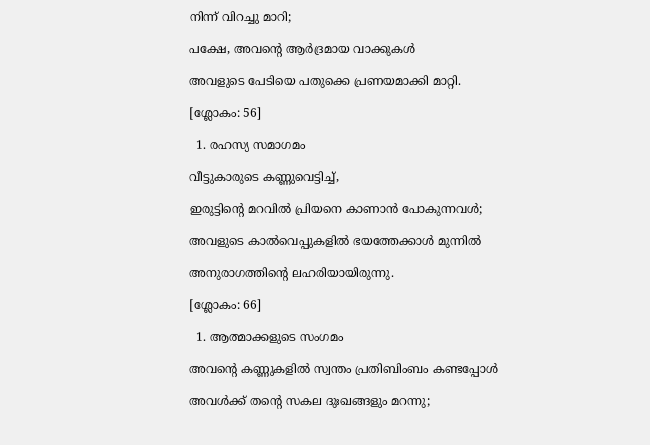നിന്ന് വിറച്ചു മാറി;

പക്ഷേ, അവന്റെ ആർദ്രമായ വാക്കുകൾ

അവളുടെ പേടിയെ പതുക്കെ പ്രണയമാക്കി മാറ്റി.

[ശ്ലോകം: 56]

  1. രഹസ്യ സമാഗമം

വീട്ടുകാരുടെ കണ്ണുവെട്ടിച്ച്,

ഇരുട്ടിന്റെ മറവിൽ പ്രിയനെ കാണാൻ പോകുന്നവൾ;

അവളുടെ കാൽവെപ്പുകളിൽ ഭയത്തേക്കാൾ മുന്നിൽ

അനുരാഗത്തിന്റെ ലഹരിയായിരുന്നു.

[ശ്ലോകം: 66]

  1. ആത്മാക്കളുടെ സംഗമം

അവന്റെ കണ്ണുകളിൽ സ്വന്തം പ്രതിബിംബം കണ്ടപ്പോൾ

അവൾക്ക് തന്റെ സകല ദുഃഖങ്ങളും മറന്നു;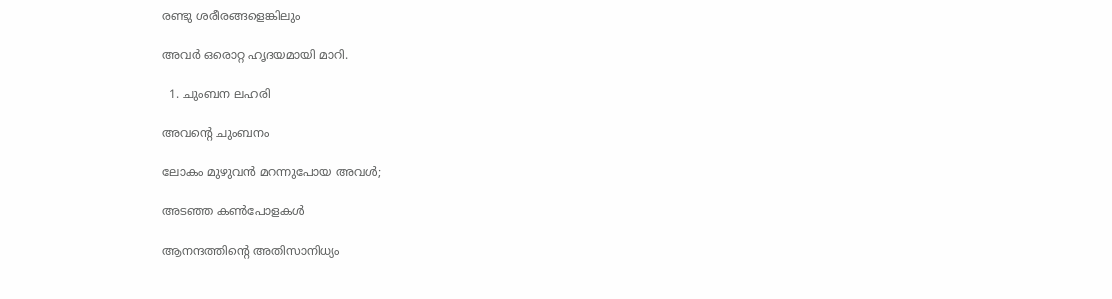രണ്ടു ശരീരങ്ങളെങ്കിലും

അവർ ഒരൊറ്റ ഹൃദയമായി മാറി.

  1. ചുംബന ലഹരി

അവന്റെ ചുംബനം

ലോകം മുഴുവൻ മറന്നുപോയ അവൾ;

അടഞ്ഞ കൺപോളകൾ

ആനന്ദത്തിന്റെ അതിസാനിധ്യം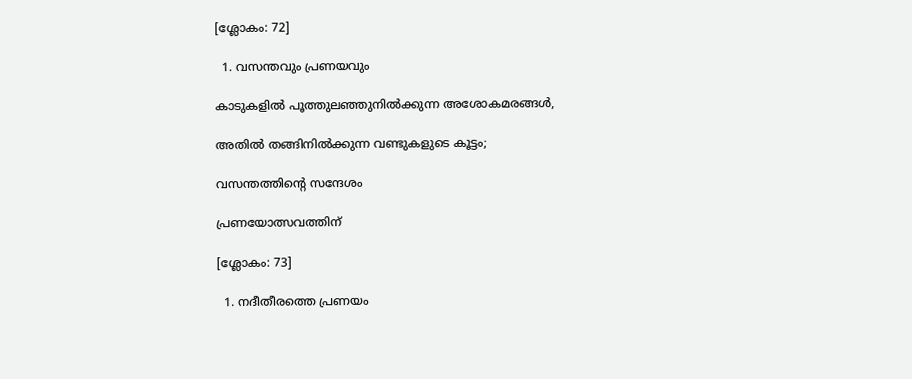[ശ്ലോകം: 72]

  1. വസന്തവും പ്രണയവും

കാടുകളിൽ പൂത്തുലഞ്ഞുനിൽക്കുന്ന അശോകമരങ്ങൾ,

അതിൽ തങ്ങിനിൽക്കുന്ന വണ്ടുകളുടെ കൂട്ടം;

വസന്തത്തിൻ്റെ സന്ദേശം

പ്രണയോത്സവത്തിന്

[ശ്ലോകം: 73]

  1. നദീതീരത്തെ പ്രണയം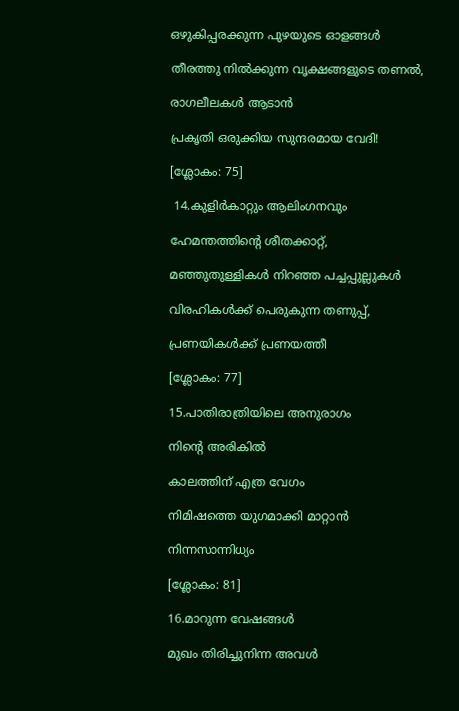ഒഴുകിപ്പരക്കുന്ന പുഴയുടെ ഓളങ്ങൾ

തീരത്തു നിൽക്കുന്ന വൃക്ഷങ്ങളുടെ തണൽ,

രാഗലീലകൾ ആടാൻ

പ്രകൃതി ഒരുക്കിയ സുന്ദരമായ വേദി!

[ശ്ലോകം: 75]

 14.കുളിർകാറ്റും ആലിംഗനവും

ഹേമന്തത്തിന്റെ ശീതക്കാറ്റ്,

മഞ്ഞുതുള്ളികൾ നിറഞ്ഞ പച്ചപ്പുല്ലുകൾ

വിരഹികൾക്ക് പെരുകുന്ന തണുപ്പ്,

പ്രണയികൾക്ക് പ്രണയത്തീ

[ശ്ലോകം: 77]

15.പാതിരാത്രിയിലെ അനുരാഗം

നിൻ്റെ അരികിൽ

കാലത്തിന് എത്ര വേഗം

നിമിഷത്തെ യുഗമാക്കി മാറ്റാൻ

നിന്നസാന്നിധ്യം

[ശ്ലോകം: 81]

16.മാറുന്ന വേഷങ്ങൾ

മുഖം തിരിച്ചുനിന്ന അവൾ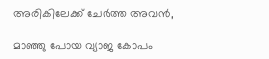അരികിലേക്ക് ചേർത്ത അവൻ,

മാഞ്ഞു പോയ വ്യാജ കോപം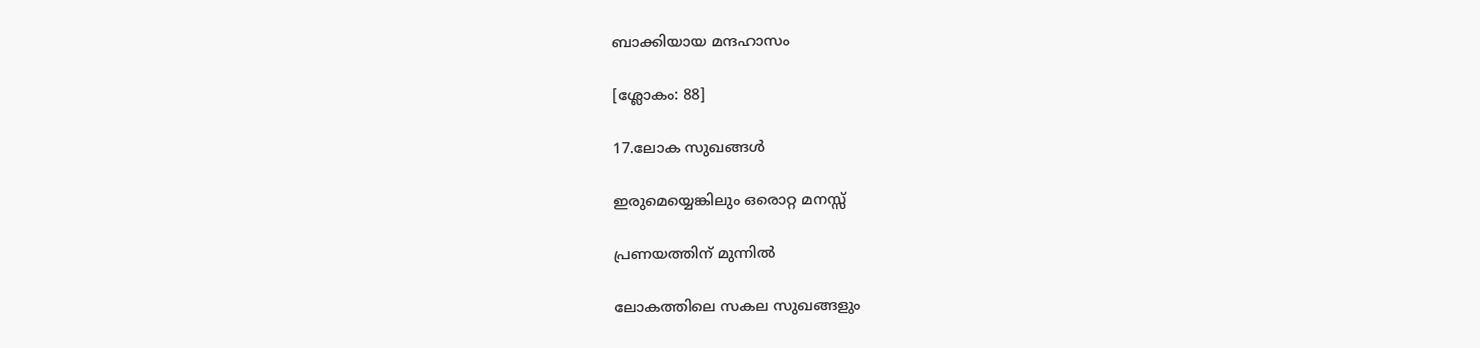ബാക്കിയായ മന്ദഹാസം

[ശ്ലോകം: 88]

17.ലോക സുഖങ്ങൾ

ഇരുമെയ്യെങ്കിലും ഒരൊറ്റ മനസ്സ്

പ്രണയത്തിന് മുന്നിൽ

ലോകത്തിലെ സകല സുഖങ്ങളും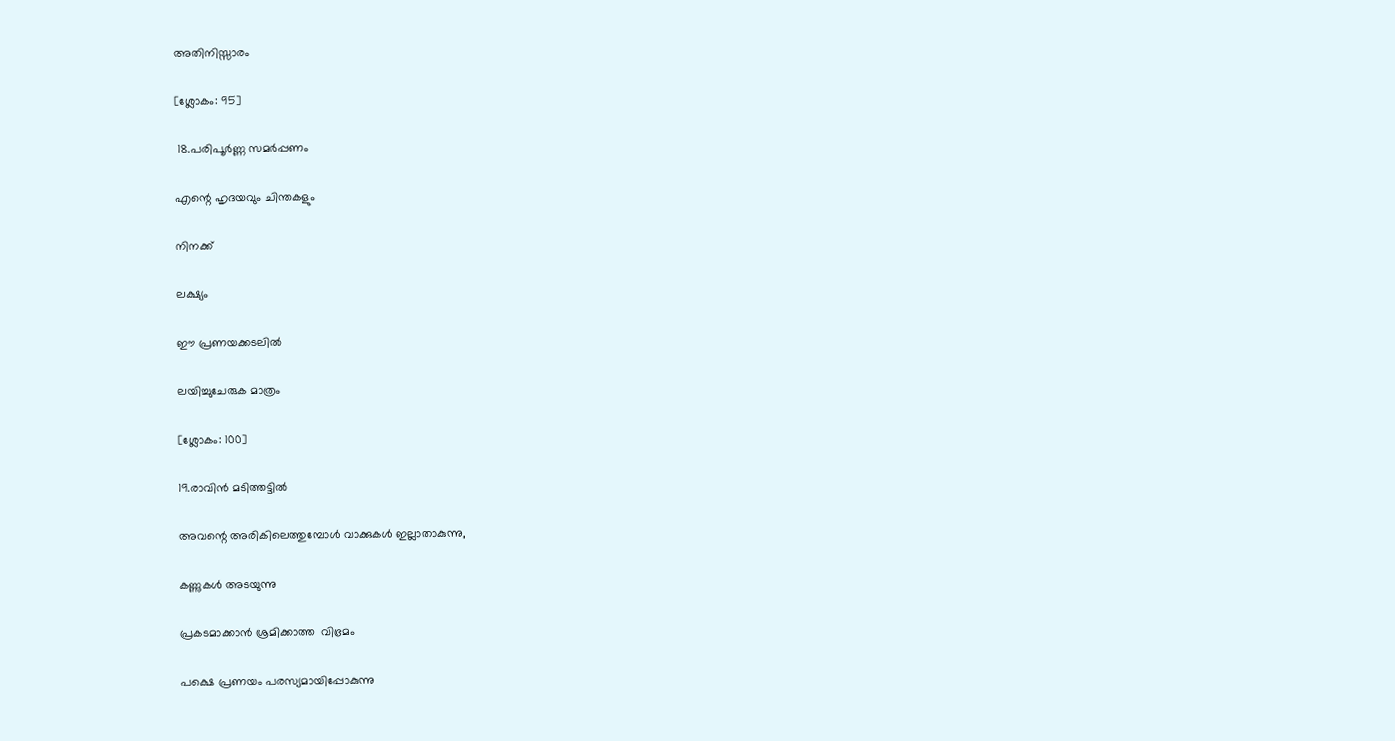അതിനിസ്സാരം

[ശ്ലോകം: 95]

 18.പരിപൂർണ്ണ സമർപ്പണം

എന്റെ ഹൃദയവും ചിന്തകളും

നിനക്ക്

ലക്ഷ്യം

ഈ പ്രണയക്കടലിൽ

ലയിച്ചുചേരുക മാത്രം

[ശ്ലോകം: 100]

19.രാവിൻ മടിത്തട്ടിൽ

അവന്റെ അരികിലെത്തുമ്പോൾ വാക്കുകൾ ഇല്ലാതാകുന്നു,

കണ്ണുകൾ അടയുന്നു

പ്രകടമാക്കാൻ ശ്രമിക്കാത്ത  വിഭ്രമം

പക്ഷെ പ്രണയം പരസ്യമായിപ്പോകുന്നു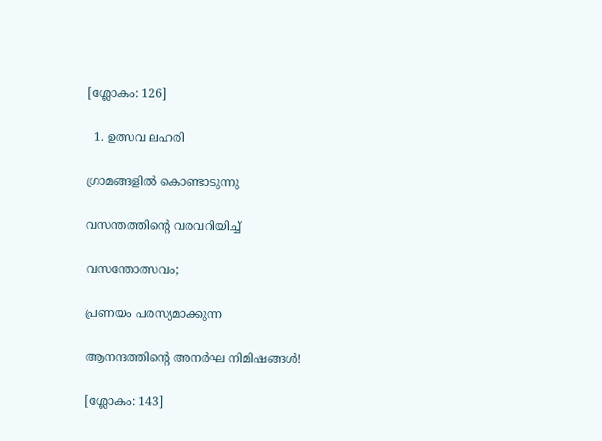[ശ്ലോകം: 126]

  1. ഉത്സവ ലഹരി

ഗ്രാമങ്ങളിൽ കൊണ്ടാടുന്നു

വസന്തത്തിന്റെ വരവറിയിച്ച്

വസന്തോത്സവം;

പ്രണയം പരസ്യമാക്കുന്ന

ആനന്ദത്തിന്റെ അനർഘ നിമിഷങ്ങൾ!

[ശ്ലോകം: 143]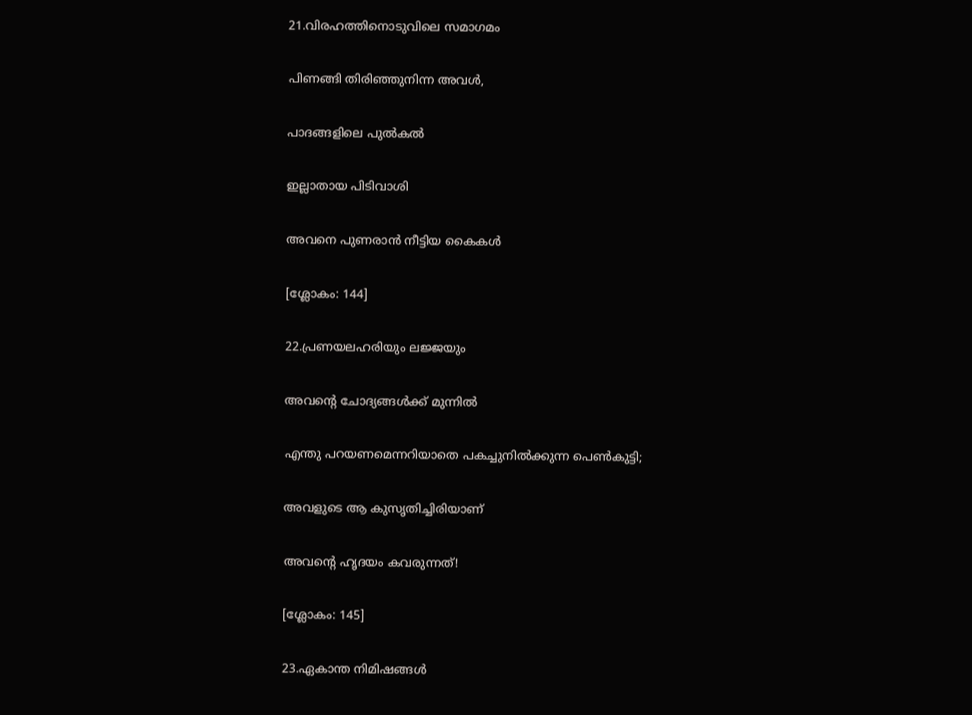21.വിരഹത്തിനൊടുവിലെ സമാഗമം

പിണങ്ങി തിരിഞ്ഞുനിന്ന അവൾ,

പാദങ്ങളിലെ പുൽകൽ

ഇല്ലാതായ പിടിവാശി

അവനെ പുണരാൻ നീട്ടിയ കൈകൾ

[ശ്ലോകം: 144]

22.പ്രണയലഹരിയും ലജ്ജയും

അവന്റെ ചോദ്യങ്ങൾക്ക് മുന്നിൽ

എന്തു പറയണമെന്നറിയാതെ പകച്ചുനിൽക്കുന്ന പെൺകുട്ടി;

അവളുടെ ആ കുസൃതിച്ചിരിയാണ്

അവന്റെ ഹൃദയം കവരുന്നത്!

[ശ്ലോകം: 145]

23.ഏകാന്ത നിമിഷങ്ങൾ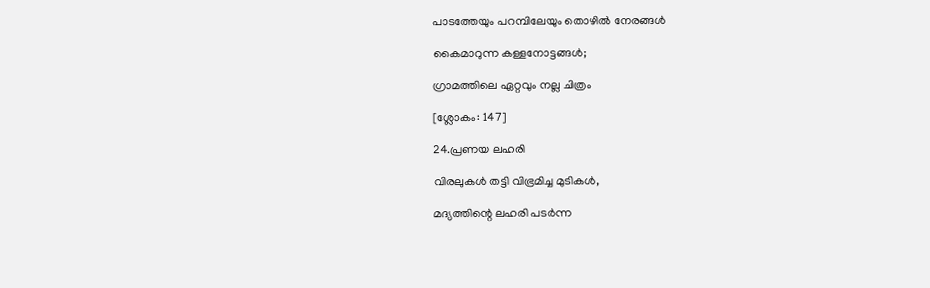പാടത്തേയും പറമ്പിലേയും തൊഴിൽ നേരങ്ങൾ

കൈമാറുന്ന കള്ളനോട്ടങ്ങൾ;

ഗ്രാമത്തിലെ ഏറ്റവും നല്ല ചിത്രം

[ശ്ലോകം: 147]

24.പ്രണയ ലഹരി

വിരലുകൾ തട്ടി വിഭ്രമിച്ച മുടികൾ,

മദ്യത്തിന്റെ ലഹരി പടർന്ന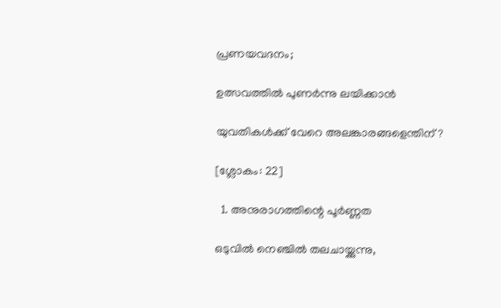പ്രണയവദനം;

ഉത്സവത്തിൽ പുണർന്നു ലയിക്കാൻ

യുവതികൾക്ക് വേറെ അലങ്കാരങ്ങളെന്തിന്?

[ശ്ലോകം: 22]

  1. അനുരാഗത്തിന്റെ പൂർണ്ണത

ഒടുവിൽ നെഞ്ചിൽ തലചായ്ക്കുന്നു,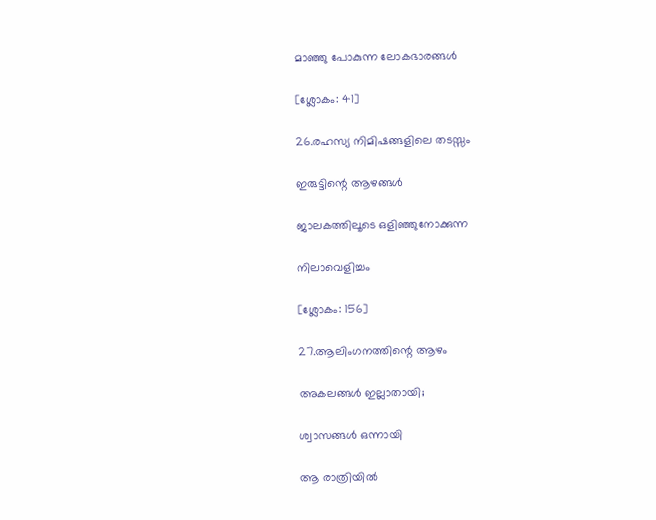മാഞ്ഞു പോകുന്ന ലോകഭാരങ്ങൾ

[ശ്ലോകം: 41]

26.രഹസ്യ നിമിഷങ്ങളിലെ തടസ്സം

ഇരുട്ടിന്റെ ആഴങ്ങൾ

ജാലകത്തിലൂടെ ഒളിഞ്ഞുനോക്കുന്ന

നിലാവെളിച്ചം

[ശ്ലോകം: 156]

27.ആലിംഗനത്തിന്റെ ആഴം

അകലങ്ങൾ ഇല്ലാതായി;

ശ്വാസങ്ങൾ ഒന്നായി

ആ രാത്രിയിൽ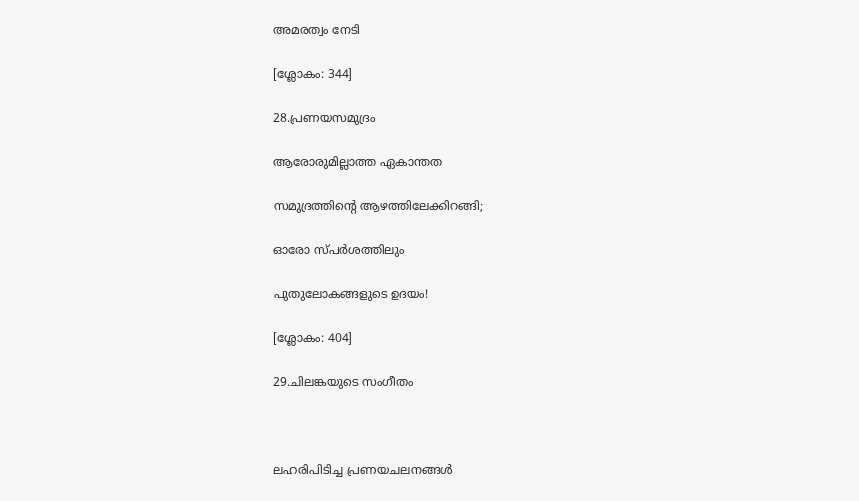അമരത്വം നേടി

[ശ്ലോകം: 344]

28.പ്രണയസമുദ്രം

ആരോരുമില്ലാത്ത ഏകാന്തത

സമുദ്രത്തിൻ്റെ ആഴത്തിലേക്കിറങ്ങി;

ഓരോ സ്പർശത്തിലും

പുതുലോകങ്ങളുടെ ഉദയം!

[ശ്ലോകം: 404]

29.ചിലങ്കയുടെ സംഗീതം



ലഹരിപിടിച്ച പ്രണയചലനങ്ങൾ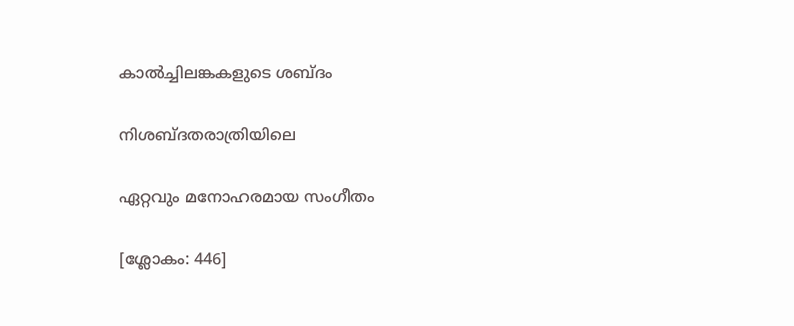കാൽച്ചിലങ്കകളുടെ ശബ്ദം

നിശബ്ദതരാത്രിയിലെ

ഏറ്റവും മനോഹരമായ സംഗീതം

[ശ്ലോകം: 446]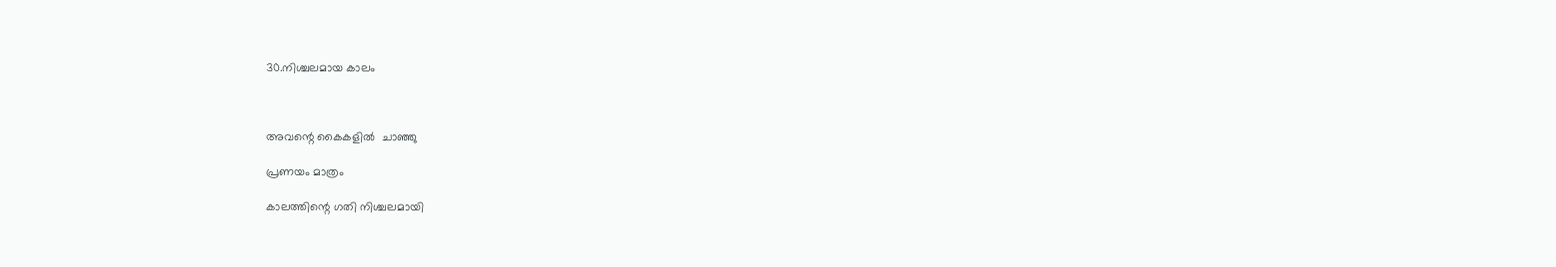30.നിശ്ചലമായ കാലം



അവന്റെ കൈകളിൽ  ചാഞ്ഞു

പ്രണയം മാത്രം

കാലത്തിന്റെ ഗതി നിശ്ചലമായി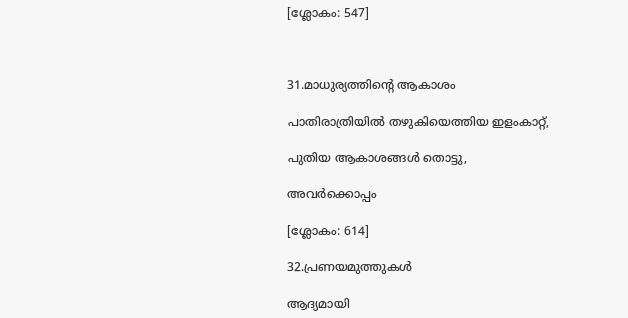[ശ്ലോകം: 547]



31.മാധുര്യത്തിന്റെ ആകാശം

പാതിരാത്രിയിൽ തഴുകിയെത്തിയ ഇളംകാറ്റ്,

പുതിയ ആകാശങ്ങൾ തൊട്ടു,

അവർക്കൊപ്പം

[ശ്ലോകം: 614]

32.പ്രണയമുത്തുകൾ

ആദ്യമായി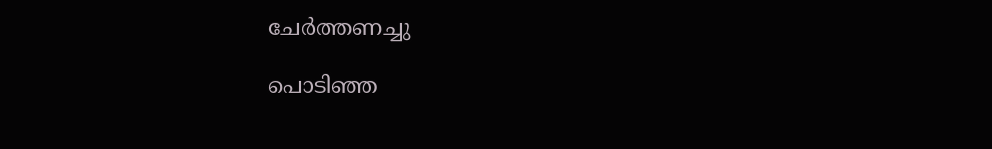ചേർത്തണച്ചു

പൊടിഞ്ഞ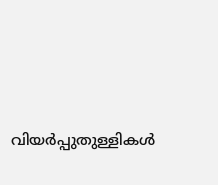വിയർപ്പുതുള്ളികൾ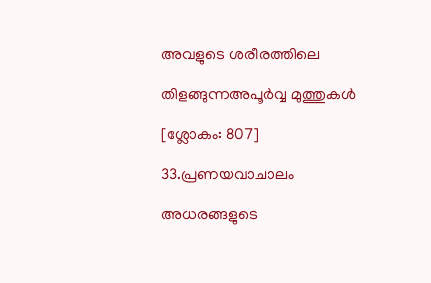അവളുടെ ശരീരത്തിലെ

തിളങ്ങുന്നഅപൂർവ്വ മുത്തുകൾ

[ശ്ലോകം: 807]

33.പ്രണയവാചാലം

അധരങ്ങളുടെ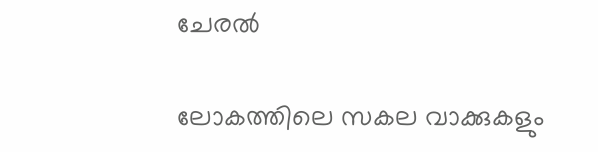ചേരൽ

ലോകത്തിലെ സകല വാക്കുകളും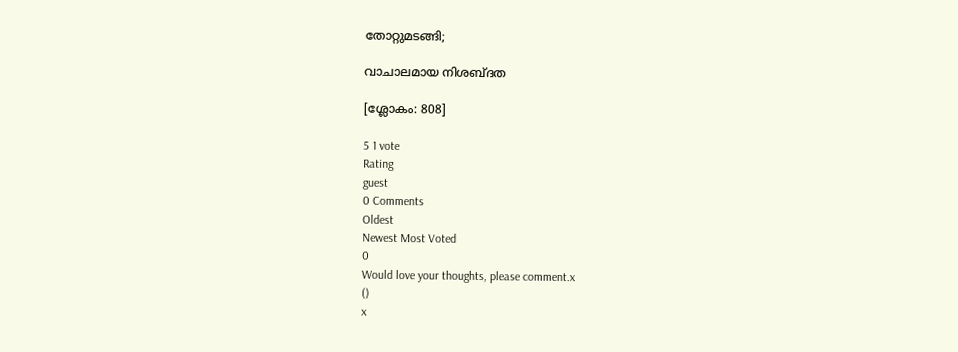തോറ്റുമടങ്ങി;

വാചാലമായ നിശബ്ദത

[ശ്ലോകം: 808]

5 1 vote
Rating
guest
0 Comments
Oldest
Newest Most Voted
0
Would love your thoughts, please comment.x
()
x